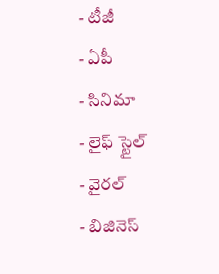- టీజీ
- ఏపీ
- సినిమా
- లైఫ్ స్టైల్
- వైరల్
- బిజినెస్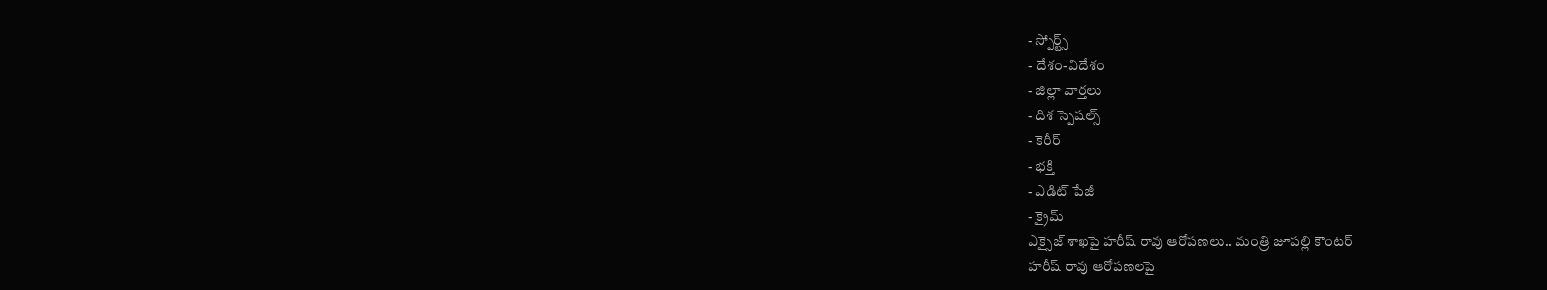- స్పోర్ట్స్
- దేశం-విదేశం
- జిల్లా వార్తలు
- దిశ స్పెషల్స్
- కెరీర్
- భక్తి
- ఎడిట్ పేజీ
- క్రైమ్
ఎక్సైజ్ శాఖపై హరీష్ రావు ఆరోపణలు.. మంత్రి జూపల్లి కౌంటర్
హరీష్ రావు ఆరోపణలపై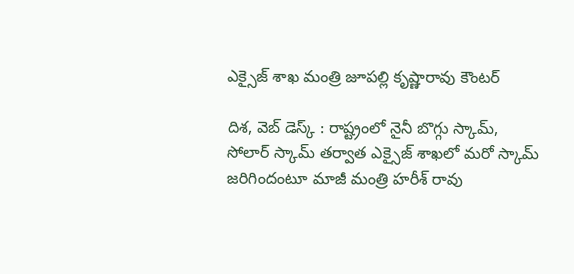ఎక్సైజ్ శాఖ మంత్రి జూపల్లి కృష్ణారావు కౌంటర్

దిశ, వెబ్ డెస్క్ : రాష్ట్రంలో నైనీ బొగ్గు స్కామ్, సోలార్ స్కామ్ తర్వాత ఎక్సైజ్ శాఖలో మరో స్కామ్ జరిగిందంటూ మాజీ మంత్రి హరీశ్ రావు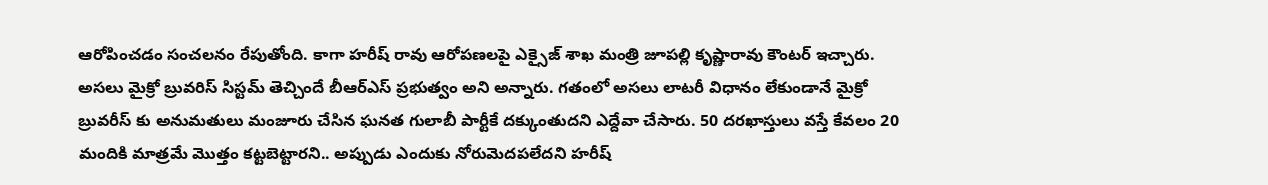ఆరోపించడం సంచలనం రేపుతోంది. కాగా హరీష్ రావు ఆరోపణలపై ఎక్సైజ్ శాఖ మంత్రి జూపల్లి కృష్ణారావు కౌంటర్ ఇచ్చారు. అసలు మైక్రో బ్రువరిస్ సిస్టమ్ తెచ్చిందే బీఆర్ఎస్ ప్రభుత్వం అని అన్నారు. గతంలో అసలు లాటరీ విధానం లేకుండానే మైక్రో బ్రువరీస్ కు అనుమతులు మంజూరు చేసిన ఘనత గులాబీ పార్టీకే దక్కుంతుదని ఎద్దేవా చేసారు. 50 దరఖాస్తులు వస్తే కేవలం 20 మందికి మాత్రమే మొత్తం కట్టబెట్టారని.. అప్పుడు ఎందుకు నోరుమెదపలేదని హరీష్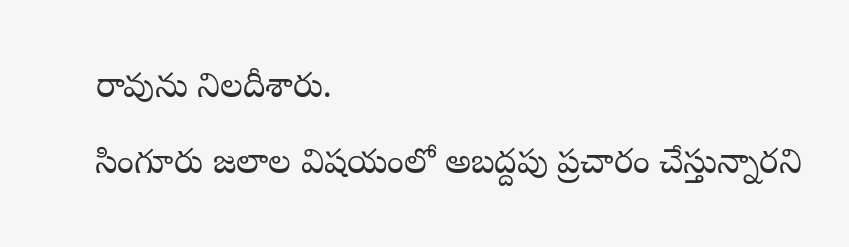రావును నిలదీశారు.
సింగూరు జలాల విషయంలో అబద్దపు ప్రచారం చేస్తున్నారని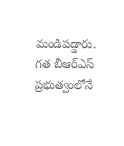మండిపడ్డారు. గత బీఆర్ఎస్ ప్రభుత్వంలోనే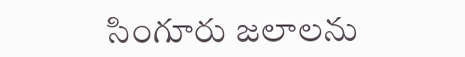సింగూరు జలాలను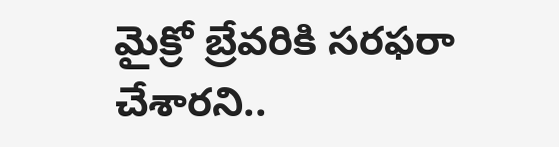మైక్రో బ్రేవరికి సరఫరా చేశారని..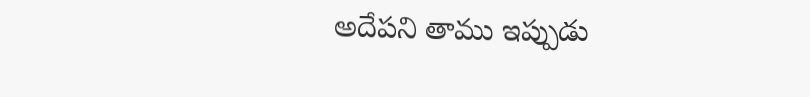అదేపని తాము ఇప్పుడు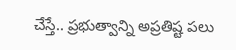చేస్తే.. ప్రభుత్వాన్ని అప్రతిష్ట పలు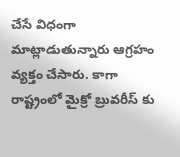చేసే విధంగా మాట్లాడుతున్నారు ఆగ్రహం వ్యక్తం చేసారు. కాగా రాష్ట్రంలో మైక్రో బ్రువరీస్ కు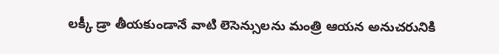లక్కీ డ్రా తీయకుండానే వాటి లెసెన్సులను మంత్రి ఆయన అనుచరునికి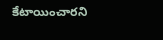కేటాయించారని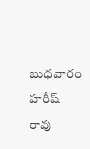బుధవారం హరీష్ రావు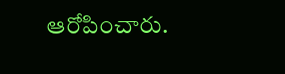ఆరోపించారు.